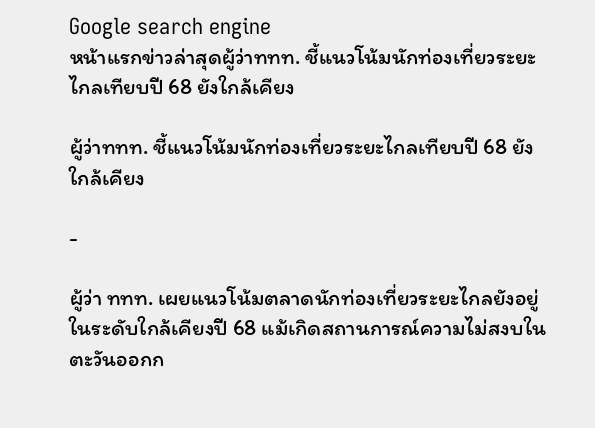Google search engine
หน้าแรกข่าวล่าสุดผู้ว่าททท. ชี้แนวโน้มนักท่องเที่ยวระยะไกลเทียบปี 68 ยังใกล้เคียง

ผู้ว่าททท. ชี้แนวโน้มนักท่องเที่ยวระยะไกลเทียบปี 68 ยังใกล้เคียง

-

ผู้ว่า ททท. เผยแนวโน้มตลาดนักท่องเที่ยวระยะไกลยังอยู่ในระดับใกล้เคียงปี 68 แม้เกิดสถานการณ์ความไม่สงบในตะวันออกก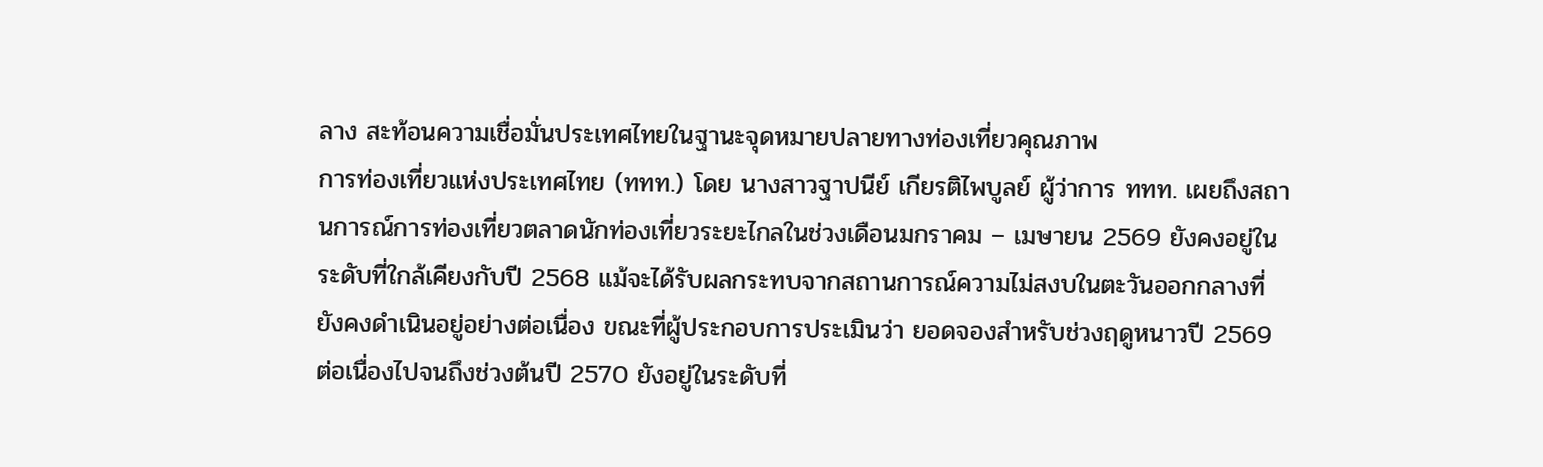ลาง สะท้อนความเชื่อมั่นประเทศไทยในฐานะจุดหมายปลายทางท่องเที่ยวคุณภาพ
การท่องเที่ยวแห่งประเทศไทย (ททท.) โดย นางสาวฐาปนีย์ เกียรติไพบูลย์ ผู้ว่าการ ททท. เผยถึงสถานการณ์การท่องเที่ยวตลาดนักท่องเที่ยวระยะไกลในช่วงเดือนมกราคม – เมษายน 2569 ยังคงอยู่ในระดับที่ใกล้เคียงกับปี 2568 แม้จะได้รับผลกระทบจากสถานการณ์ความไม่สงบในตะวันออกกลางที่ยังคงดำเนินอยู่อย่างต่อเนื่อง ขณะที่ผู้ประกอบการประเมินว่า ยอดจองสำหรับช่วงฤดูหนาวปี 2569 ต่อเนื่องไปจนถึงช่วงต้นปี 2570 ยังอยู่ในระดับที่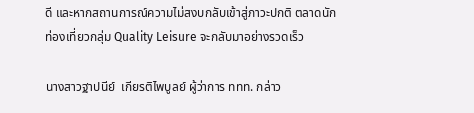ดี และหากสถานการณ์ความไม่สงบกลับเข้าสู่ภาวะปกติ ตลาดนักท่องเที่ยวกลุ่ม Quality Leisure จะกลับมาอย่างรวดเร็ว

นางสาวฐาปนีย์  เกียรติไพบูลย์ ผู้ว่าการ ททท. กล่าว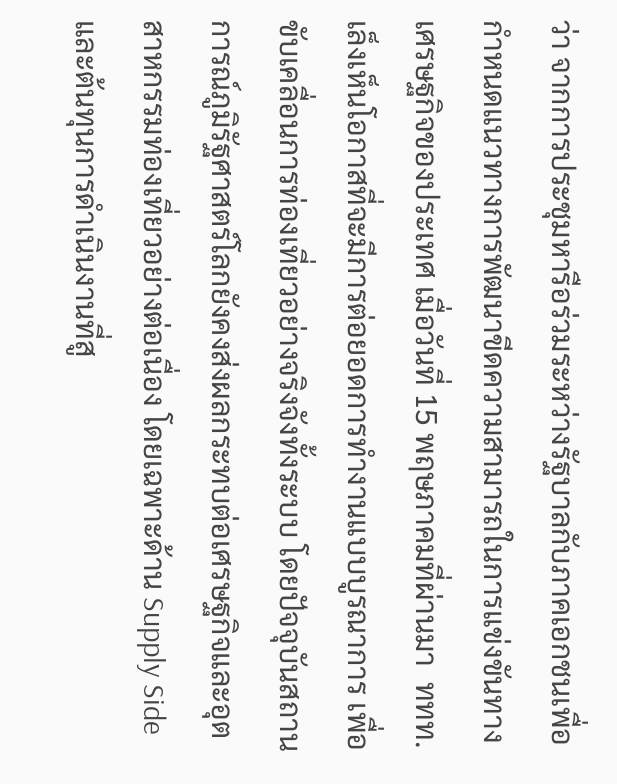ว่า จากการประชุมหารือร่วมระหว่างรัฐบาลกับภาคเอกชนเพื่อกำหนดแนวทางการพัฒนาขีดความสามารถในการแข่งขันทางเศรษฐกิจของประเทศ เมื่อวันที่ 15 พฤษภาคมที่ผ่านมา  ททท.เล็งเห็นโอกาสที่จะมีการต่อยอดการทำงานแบบบูรณาการ เพื่อขับเคลื่อนการท่องเที่ยวอย่างจริงจังทั้งระบบ โดยปัจจุบันสถานการณ์ภูมิรัฐศาสตร์โลกยังคงส่งผลกระทบต่อเศรษฐกิจและอุตสาหกรรมท่องเที่ยวอย่างต่อเนื่อง โดยเฉพาะด้าน Supply Side และต้นทุนการดำเนินงานที่สู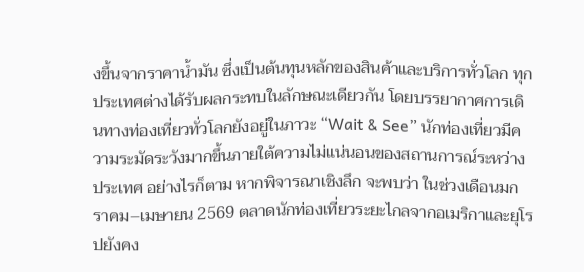งขึ้นจากราคาน้ำมัน ซึ่งเป็นต้นทุนหลักของสินค้าและบริการทั่วโลก ทุกประเทศต่างได้รับผลกระทบในลักษณะเดียวกัน โดยบรรยากาศการเดินทางท่องเที่ยวทั่วโลกยังอยู่ในภาวะ “Wait & See” นักท่องเที่ยวมีความระมัดระวังมากขึ้นภายใต้ความไม่แน่นอนของสถานการณ์ระหว่างประเทศ อย่างไรก็ตาม หากพิจารณาเชิงลึก จะพบว่า ในช่วงเดือนมกราคม–เมษายน 2569 ตลาดนักท่องเที่ยวระยะไกลจากอเมริกาและยุโรปยังคง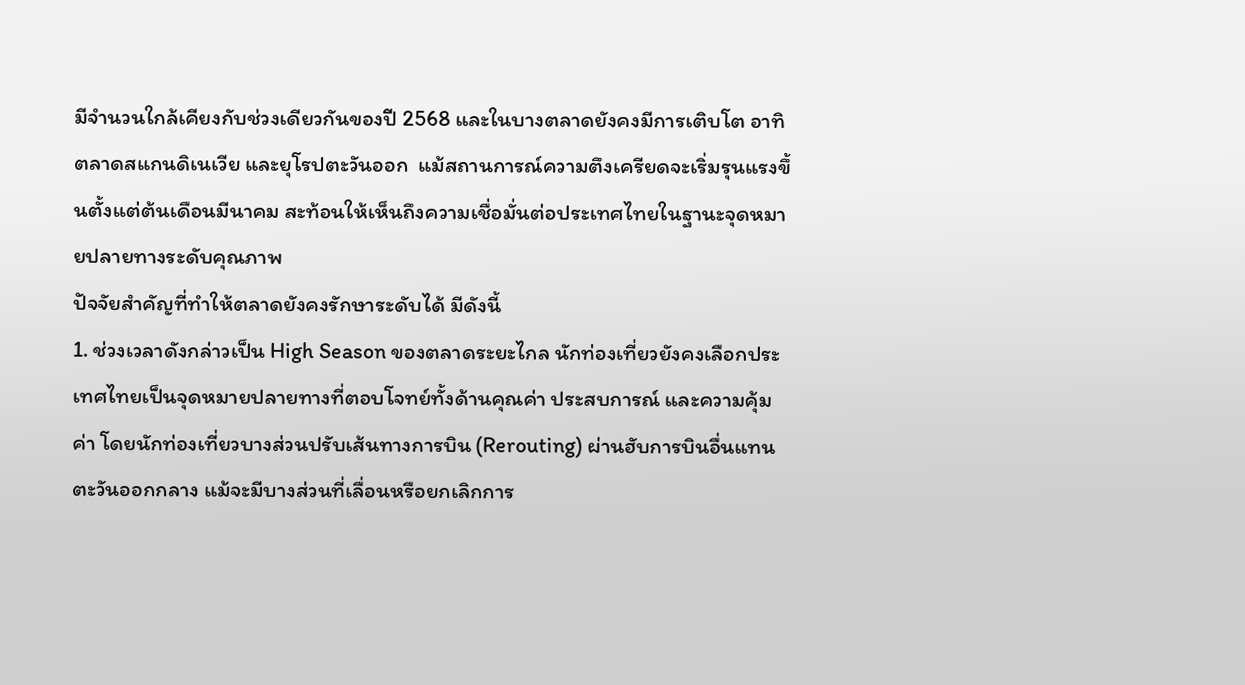มีจำนวนใกล้เคียงกับช่วงเดียวกันของปี 2568 และในบางตลาดยังคงมีการเติบโต อาทิ ตลาดสแกนดิเนเวีย และยุโรปตะวันออก  แม้สถานการณ์ความตึงเครียดจะเริ่มรุนแรงขึ้นตั้งแต่ต้นเดือนมีนาคม สะท้อนให้เห็นถึงความเชื่อมั่นต่อประเทศไทยในฐานะจุดหมายปลายทางระดับคุณภาพ
ปัจจัยสำคัญที่ทำให้ตลาดยังคงรักษาระดับได้ มีดังนี้
1. ช่วงเวลาดังกล่าวเป็น High Season ของตลาดระยะไกล นักท่องเที่ยวยังคงเลือกประเทศไทยเป็นจุดหมายปลายทางที่ตอบโจทย์ทั้งด้านคุณค่า ประสบการณ์ และความคุ้มค่า โดยนักท่องเที่ยวบางส่วนปรับเส้นทางการบิน (Rerouting) ผ่านฮับการบินอื่นแทนตะวันออกกลาง แม้จะมีบางส่วนที่เลื่อนหรือยกเลิกการ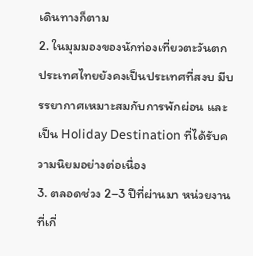เดินทางก็ตาม
2. ในมุมมองของนักท่องเที่ยวตะวันตก ประเทศไทยยังคงเป็นประเทศที่สงบ มีบรรยากาศเหมาะสมกับการพักผ่อน และเป็น Holiday Destination ที่ได้รับความนิยมอย่างต่อเนื่อง
3. ตลอดช่วง 2–3 ปีที่ผ่านมา หน่วยงานที่เกี่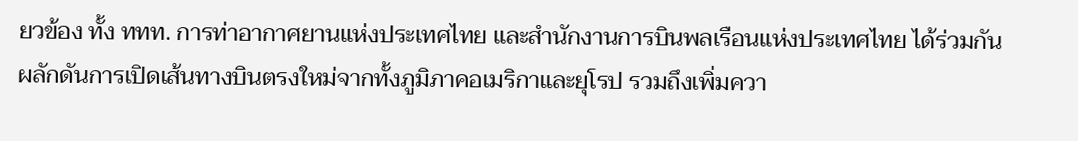ยวข้อง ทั้ง ททท. การท่าอากาศยานแห่งประเทศไทย และสำนักงานการบินพลเรือนแห่งประเทศไทย ได้ร่วมกันผลักดันการเปิดเส้นทางบินตรงใหม่จากทั้งภูมิภาคอเมริกาและยุโรป รวมถึงเพิ่มควา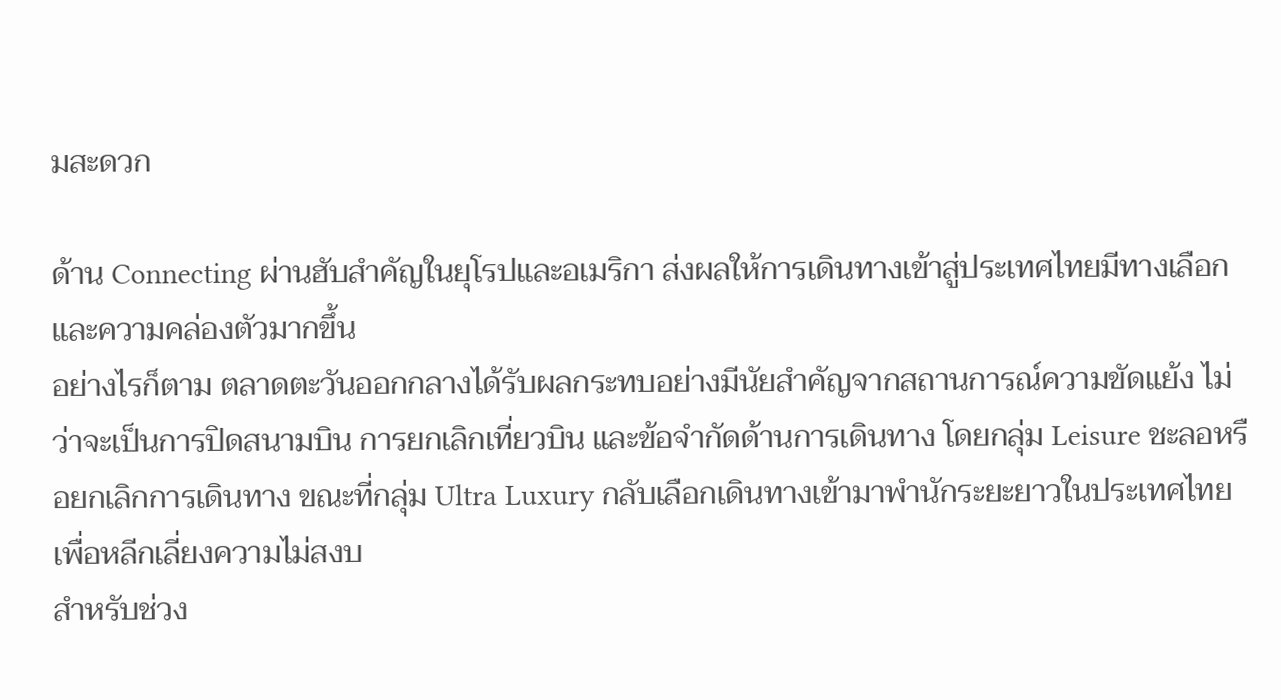มสะดวก

ด้าน Connecting ผ่านฮับสำคัญในยุโรปและอเมริกา ส่งผลให้การเดินทางเข้าสู่ประเทศไทยมีทางเลือกและความคล่องตัวมากขึ้น
อย่างไรก็ตาม ตลาดตะวันออกกลางได้รับผลกระทบอย่างมีนัยสำคัญจากสถานการณ์ความขัดแย้ง ไม่ว่าจะเป็นการปิดสนามบิน การยกเลิกเที่ยวบิน และข้อจำกัดด้านการเดินทาง โดยกลุ่ม Leisure ชะลอหรือยกเลิกการเดินทาง ขณะที่กลุ่ม Ultra Luxury กลับเลือกเดินทางเข้ามาพำนักระยะยาวในประเทศไทย เพื่อหลีกเลี่ยงความไม่สงบ
สำหรับช่วง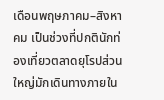เดือนพฤษภาคม–สิงหาคม เป็นช่วงที่ปกตินักท่องเที่ยวตลาดยุโรปส่วนใหญ่มักเดินทางภายใน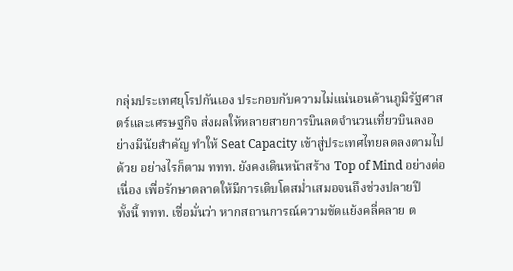กลุ่มประเทศยุโรปกันเอง ประกอบกับความไม่แน่นอนด้านภูมิรัฐศาสตร์และเศรษฐกิจ ส่งผลให้หลายสายการบินลดจำนวนเที่ยวบินลงอย่างมีนัยสำคัญ ทำให้ Seat Capacity เข้าสู่ประเทศไทยลดลงตามไปด้วย อย่างไรก็ตาม ททท. ยังคงเดินหน้าสร้าง Top of Mind อย่างต่อเนื่อง เพื่อรักษาตลาดให้มีการเติบโตสม่ำเสมอจนถึงช่วงปลายปี
ทั้งนี้ ททท. เชื่อมั่นว่า หากสถานการณ์ความขัดแย้งคลี่คลาย ต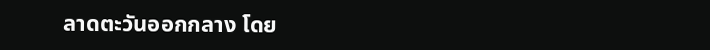ลาดตะวันออกกลาง โดย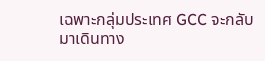เฉพาะกลุ่มประเทศ GCC จะกลับมาเดินทาง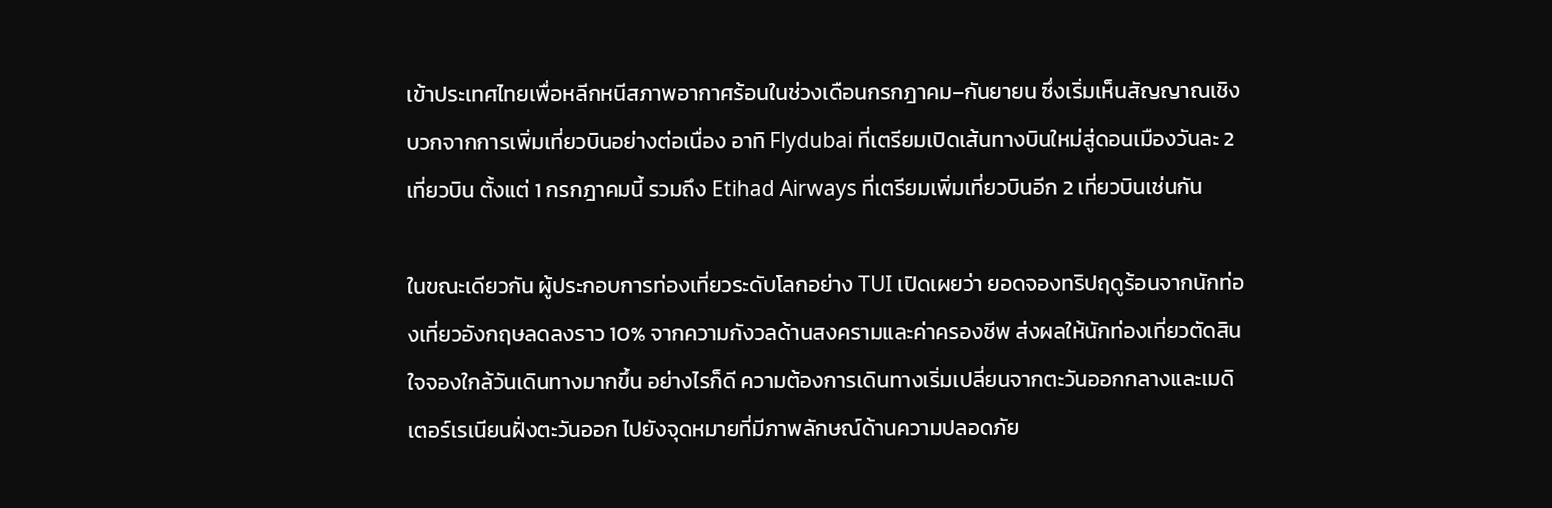เข้าประเทศไทยเพื่อหลีกหนีสภาพอากาศร้อนในช่วงเดือนกรกฎาคม–กันยายน ซึ่งเริ่มเห็นสัญญาณเชิงบวกจากการเพิ่มเที่ยวบินอย่างต่อเนื่อง อาทิ Flydubai ที่เตรียมเปิดเส้นทางบินใหม่สู่ดอนเมืองวันละ 2 เที่ยวบิน ตั้งแต่ 1 กรกฎาคมนี้ รวมถึง Etihad Airways ที่เตรียมเพิ่มเที่ยวบินอีก 2 เที่ยวบินเช่นกัน

ในขณะเดียวกัน ผู้ประกอบการท่องเที่ยวระดับโลกอย่าง TUI เปิดเผยว่า ยอดจองทริปฤดูร้อนจากนักท่องเที่ยวอังกฤษลดลงราว 10% จากความกังวลด้านสงครามและค่าครองชีพ ส่งผลให้นักท่องเที่ยวตัดสินใจจองใกล้วันเดินทางมากขึ้น อย่างไรก็ดี ความต้องการเดินทางเริ่มเปลี่ยนจากตะวันออกกลางและเมดิเตอร์เรเนียนฝั่งตะวันออก ไปยังจุดหมายที่มีภาพลักษณ์ด้านความปลอดภัย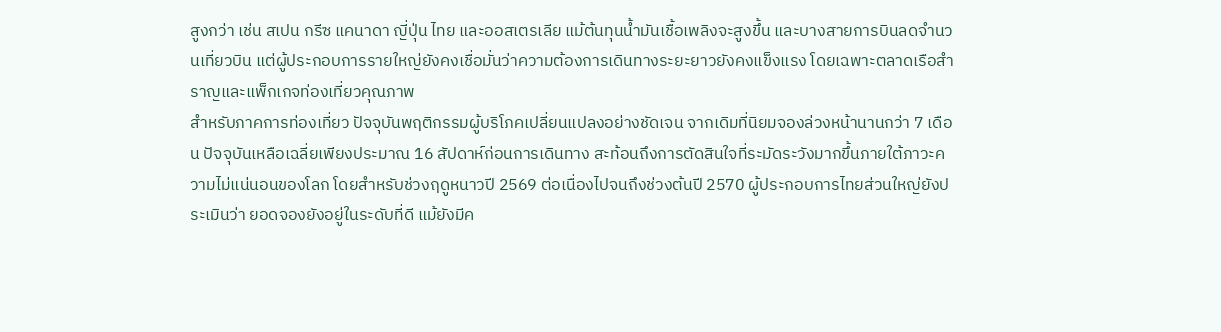สูงกว่า เช่น สเปน กรีซ แคนาดา ญี่ปุ่น ไทย และออสเตรเลีย แม้ต้นทุนน้ำมันเชื้อเพลิงจะสูงขึ้น และบางสายการบินลดจำนวนเที่ยวบิน แต่ผู้ประกอบการรายใหญ่ยังคงเชื่อมั่นว่าความต้องการเดินทางระยะยาวยังคงแข็งแรง โดยเฉพาะตลาดเรือสำราญและแพ็กเกจท่องเที่ยวคุณภาพ
สำหรับภาคการท่องเที่ยว ปัจจุบันพฤติกรรมผู้บริโภคเปลี่ยนแปลงอย่างชัดเจน จากเดิมที่นิยมจองล่วงหน้านานกว่า 7 เดือน ปัจจุบันเหลือเฉลี่ยเพียงประมาณ 16 สัปดาห์ก่อนการเดินทาง สะท้อนถึงการตัดสินใจที่ระมัดระวังมากขึ้นภายใต้ภาวะความไม่แน่นอนของโลก โดยสำหรับช่วงฤดูหนาวปี 2569 ต่อเนื่องไปจนถึงช่วงต้นปี 2570 ผู้ประกอบการไทยส่วนใหญ่ยังประเมินว่า ยอดจองยังอยู่ในระดับที่ดี แม้ยังมีค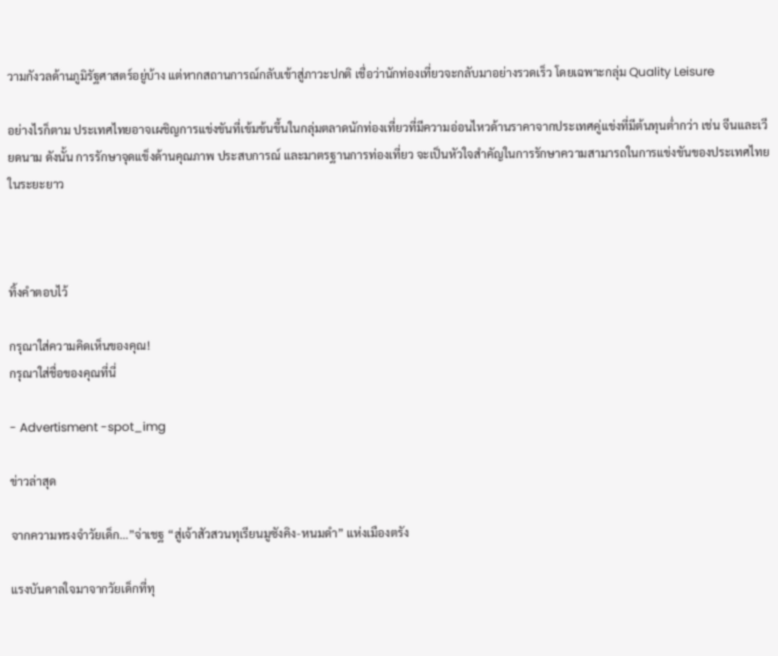วามกังวลด้านภูมิรัฐศาสตร์อยู่บ้าง แต่หากสถานการณ์กลับเข้าสู่ภาวะปกติ เชื่อว่านักท่องเที่ยวจะกลับมาอย่างรวดเร็ว โดยเฉพาะกลุ่ม Quality Leisure

อย่างไรก็ตาม ประเทศไทยอาจเผชิญการแข่งขันที่เข้มข้นขึ้นในกลุ่มตลาดนักท่องเที่ยวที่มีความอ่อนไหวด้านราคาจากประเทศคู่แข่งที่มีต้นทุนต่ำกว่า เช่น จีนและเวียดนาม ดังนั้น การรักษาจุดแข็งด้านคุณภาพ ประสบการณ์ และมาตรฐานการท่องเที่ยว จะเป็นหัวใจสำคัญในการรักษาความสามารถในการแข่งขันของประเทศไทยในระยะยาว



ทิ้งคำตอบไว้

กรุณาใส่ความคิดเห็นของคุณ!
กรุณาใส่ชื่อของคุณที่นี่

- Advertisment -spot_img

ข่าวล่าสุด

จากความทรงจำวัยเด็ก…”จ่าเชฐ “สู่เจ้าสัวสวนทุเรียนมูซังคิง-หนมดำ” แห่งเมืองตรัง

แรงบันดาลใจมาจากวัยเด็กที่ทุ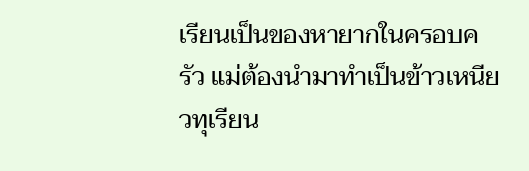เรียนเป็นของหายากในครอบครัว แม่ต้องนำมาทำเป็นข้าวเหนียวทุเรียน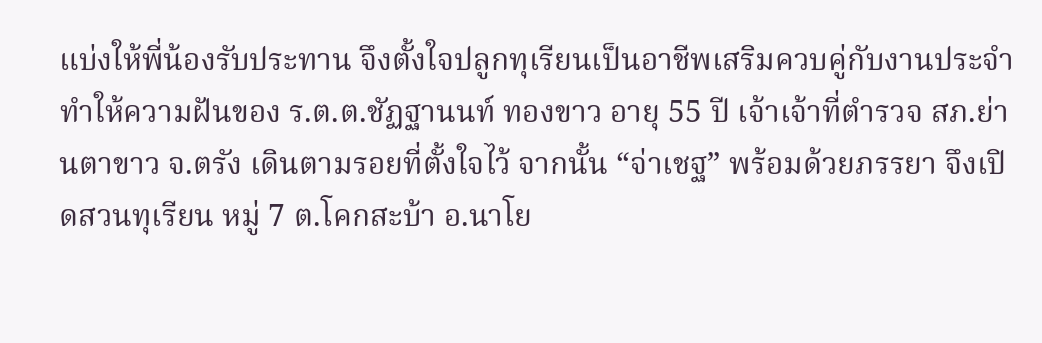แบ่งให้พี่น้องรับประทาน จึงตั้งใจปลูกทุเรียนเป็นอาชีพเสริมควบคู่กับงานประจำ ทำให้ความฝันของ ร.ต.ต.ชัฏฐานนท์ ทองขาว อายุ 55 ปี เจ้าเจ้าที่ตำรวจ สภ.ย่านตาขาว จ.ตรัง เดินตามรอยที่ตั้งใจไว้ จากนั้น “จ่าเชฐ” พร้อมด้วยภรรยา จึงเปิดสวนทุเรียน หมู่ 7 ต.โคกสะบ้า อ.นาโย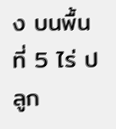ง บนพื้นที่ 5 ไร่ ปลูก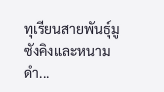ทุเรียนสายพันธุ์มูซังคิงและหนามดำ...